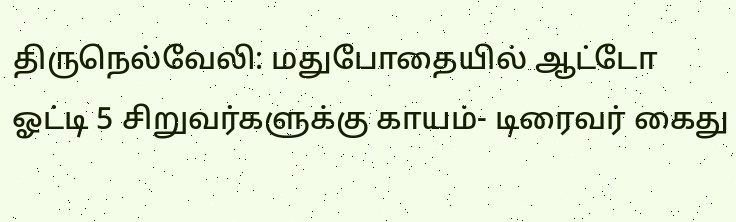திருநெல்வேலி: மதுபோதையில் ஆட்டோ ஓட்டி 5 சிறுவர்களுக்கு காயம்- டிரைவர் கைது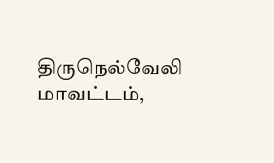திருநெல்வேலி மாவட்டம்,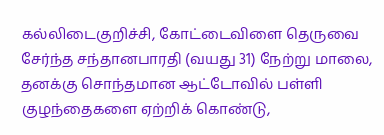கல்லிடைகுறிச்சி, கோட்டைவிளை தெருவை சேர்ந்த சந்தானபாரதி (வயது 31) நேற்று மாலை, தனக்கு சொந்தமான ஆட்டோவில் பள்ளி குழந்தைகளை ஏற்றிக் கொண்டு,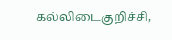கல்லிடைகுறிச்சி,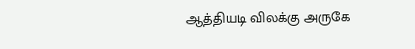ஆத்தியடி விலக்கு அருகே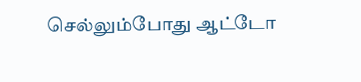செல்லும்போது ஆட்டோ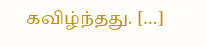கவிழ்ந்தது. […]